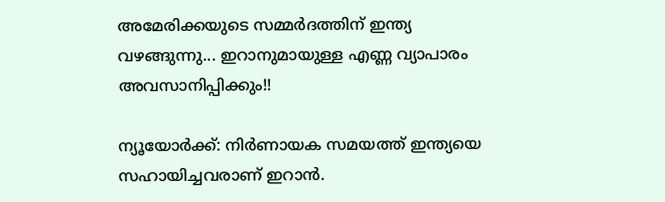അമേരിക്കയുടെ സമ്മര്‍ദത്തിന് ഇന്ത്യ വഴങ്ങുന്നു... ഇറാനുമായുള്ള എണ്ണ വ്യാപാരം അവസാനിപ്പിക്കും!!

ന്യൂയോര്‍ക്ക്: നിര്‍ണായക സമയത്ത് ഇന്ത്യയെ സഹായിച്ചവരാണ് ഇറാന്‍.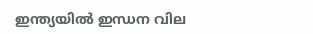ഇന്ത്യയില്‍ ഇന്ധന വില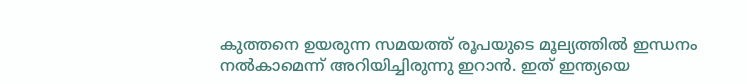കുത്തനെ ഉയരുന്ന സമയത്ത് രൂപയുടെ മൂല്യത്തില്‍ ഇന്ധനം നല്‍കാമെന്ന് അറിയിച്ചിരുന്നു ഇറാന്‍. ഇത് ഇന്ത്യയെ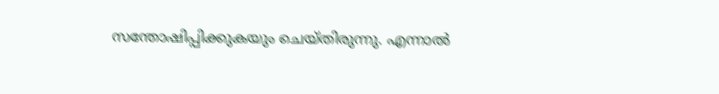സന്തോഷിപ്പിക്കുകയും ചെയ്തിരുന്നു. എന്നാല്‍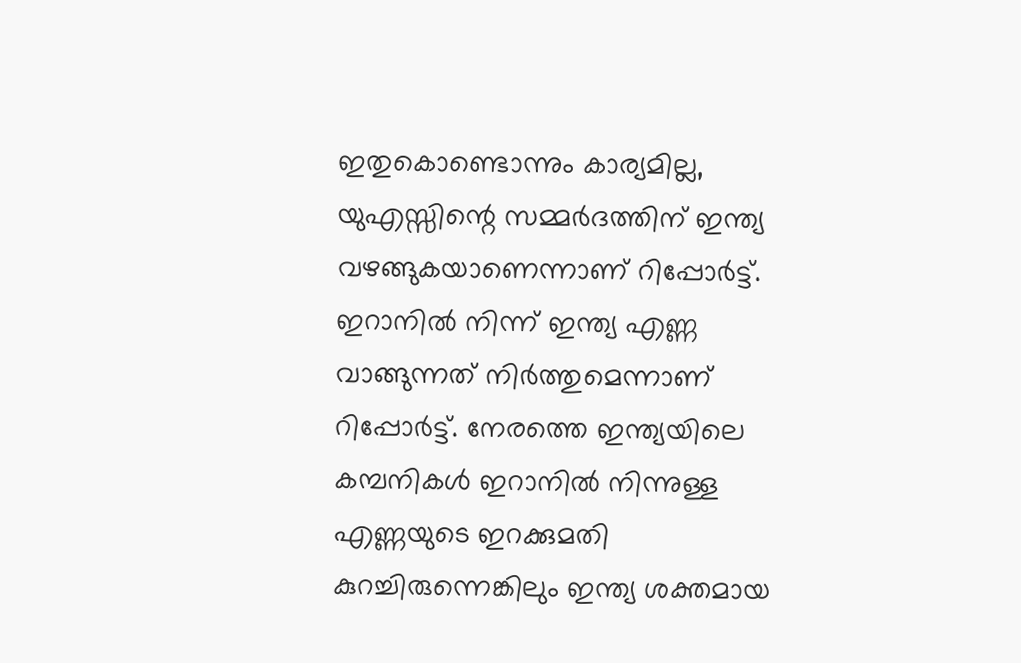ഇതുകൊണ്ടൊന്നും കാര്യമില്ല, യുഎസ്സിന്റെ സമ്മര്‍ദത്തിന് ഇന്ത്യ വഴങ്ങുകയാണെന്നാണ് റിപ്പോര്‍ട്ട്. ഇറാനില്‍ നിന്ന് ഇന്ത്യ എണ്ണ വാങ്ങുന്നത് നിര്‍ത്തുമെന്നാണ് റിപ്പോര്‍ട്ട്. നേരത്തെ ഇന്ത്യയിലെ കമ്പനികള്‍ ഇറാനില്‍ നിന്നുള്ള എണ്ണയുടെ ഇറക്കുമതി കുറച്ചിരുന്നെങ്കിലും ഇന്ത്യ ശക്തമായ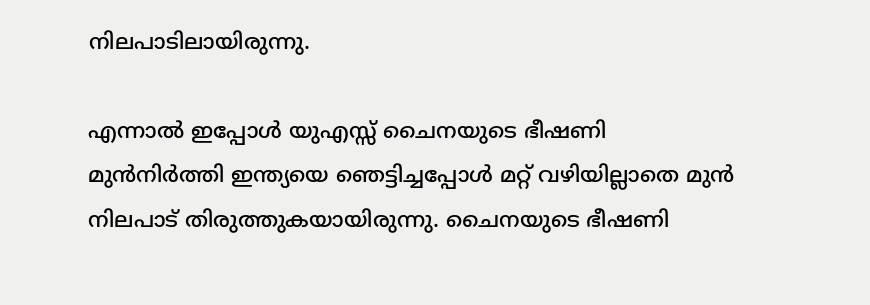നിലപാടിലായിരുന്നു.

എന്നാല്‍ ഇപ്പോള്‍ യുഎസ്സ് ചൈനയുടെ ഭീഷണി മുന്‍നിര്‍ത്തി ഇന്ത്യയെ ഞെട്ടിച്ചപ്പോള്‍ മറ്റ് വഴിയില്ലാതെ മുന്‍ നിലപാട് തിരുത്തുകയായിരുന്നു. ചൈനയുടെ ഭീഷണി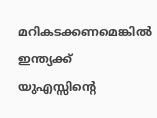മറികടക്കണമെങ്കില്‍ ഇന്ത്യക്ക് യുഎസ്സിന്റെ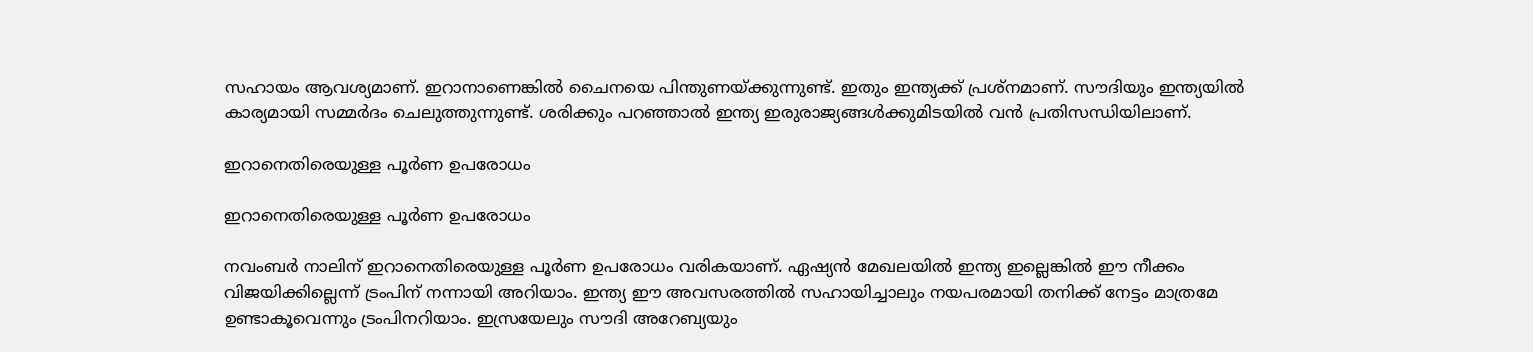സഹായം ആവശ്യമാണ്. ഇറാനാണെങ്കില്‍ ചൈനയെ പിന്തുണയ്ക്കുന്നുണ്ട്. ഇതും ഇന്ത്യക്ക് പ്രശ്‌നമാണ്. സൗദിയും ഇന്ത്യയില്‍ കാര്യമായി സമ്മര്‍ദം ചെലുത്തുന്നുണ്ട്. ശരിക്കും പറഞ്ഞാല്‍ ഇന്ത്യ ഇരുരാജ്യങ്ങള്‍ക്കുമിടയില്‍ വന്‍ പ്രതിസന്ധിയിലാണ്.

ഇറാനെതിരെയുള്ള പൂര്‍ണ ഉപരോധം

ഇറാനെതിരെയുള്ള പൂര്‍ണ ഉപരോധം

നവംബര്‍ നാലിന് ഇറാനെതിരെയുള്ള പൂര്‍ണ ഉപരോധം വരികയാണ്. ഏഷ്യന്‍ മേഖലയില്‍ ഇന്ത്യ ഇല്ലെങ്കില്‍ ഈ നീക്കം വിജയിക്കില്ലെന്ന് ട്രംപിന് നന്നായി അറിയാം. ഇന്ത്യ ഈ അവസരത്തില്‍ സഹായിച്ചാലും നയപരമായി തനിക്ക് നേട്ടം മാത്രമേ ഉണ്ടാകൂവെന്നും ട്രംപിനറിയാം. ഇസ്രയേലും സൗദി അറേബ്യയും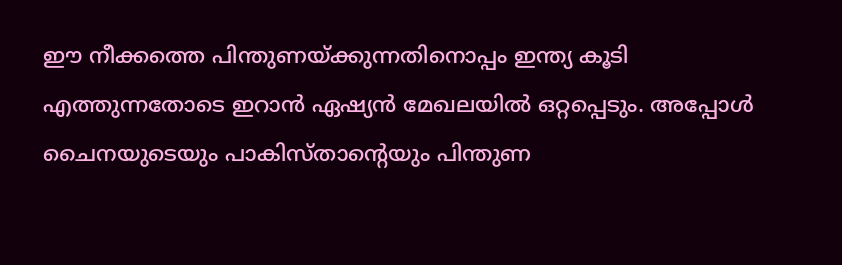ഈ നീക്കത്തെ പിന്തുണയ്ക്കുന്നതിനൊപ്പം ഇന്ത്യ കൂടി എത്തുന്നതോടെ ഇറാന്‍ ഏഷ്യന്‍ മേഖലയില്‍ ഒറ്റപ്പെടും. അപ്പോള്‍ ചൈനയുടെയും പാകിസ്താന്റെയും പിന്തുണ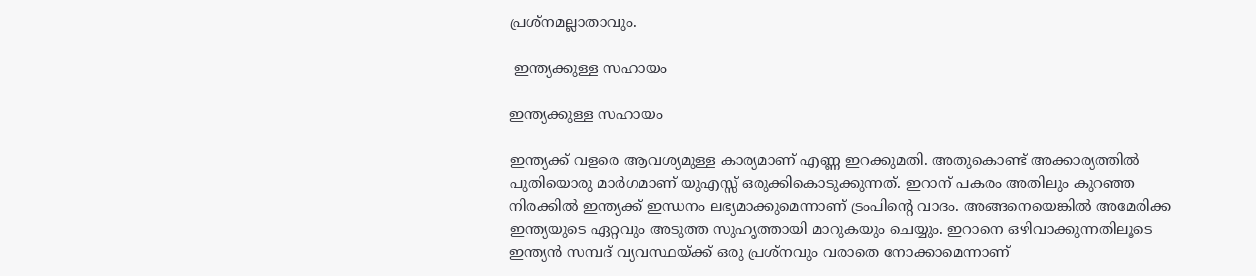പ്രശ്‌നമല്ലാതാവും.

 ഇന്ത്യക്കുള്ള സഹായം

ഇന്ത്യക്കുള്ള സഹായം

ഇന്ത്യക്ക് വളരെ ആവശ്യമുള്ള കാര്യമാണ് എണ്ണ ഇറക്കുമതി. അതുകൊണ്ട് അക്കാര്യത്തില്‍ പുതിയൊരു മാര്‍ഗമാണ് യുഎസ്സ് ഒരുക്കികൊടുക്കുന്നത്. ഇറാന് പകരം അതിലും കുറഞ്ഞ നിരക്കില്‍ ഇന്ത്യക്ക് ഇന്ധനം ലഭ്യമാക്കുമെന്നാണ് ട്രംപിന്റെ വാദം. അങ്ങനെയെങ്കില്‍ അമേരിക്ക ഇന്ത്യയുടെ ഏറ്റവും അടുത്ത സുഹൃത്തായി മാറുകയും ചെയ്യും. ഇറാനെ ഒഴിവാക്കുന്നതിലൂടെ ഇന്ത്യന്‍ സമ്പദ് വ്യവസ്ഥയ്ക്ക് ഒരു പ്രശ്‌നവും വരാതെ നോക്കാമെന്നാണ്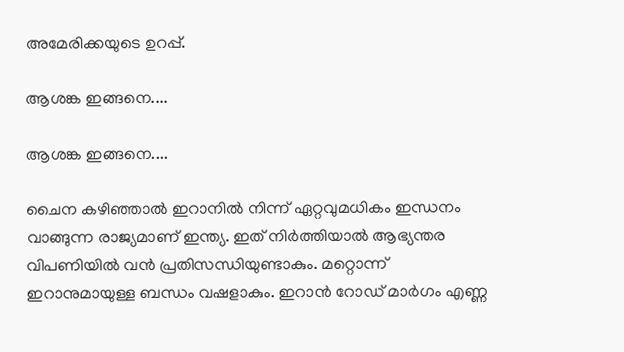അമേരിക്കയുടെ ഉറപ്പ്.

ആശങ്ക ഇങ്ങനെ....

ആശങ്ക ഇങ്ങനെ....

ചൈന കഴിഞ്ഞാല്‍ ഇറാനില്‍ നിന്ന് ഏറ്റവുമധികം ഇന്ധനം വാങ്ങുന്ന രാജ്യമാണ് ഇന്ത്യ. ഇത് നിര്‍ത്തിയാല്‍ ആഭ്യന്തര വിപണിയില്‍ വന്‍ പ്രതിസന്ധിയുണ്ടാകും. മറ്റൊന്ന് ഇറാനുമായുള്ള ബന്ധം വഷളാകും. ഇറാന്‍ റോഡ് മാര്‍ഗം എണ്ണ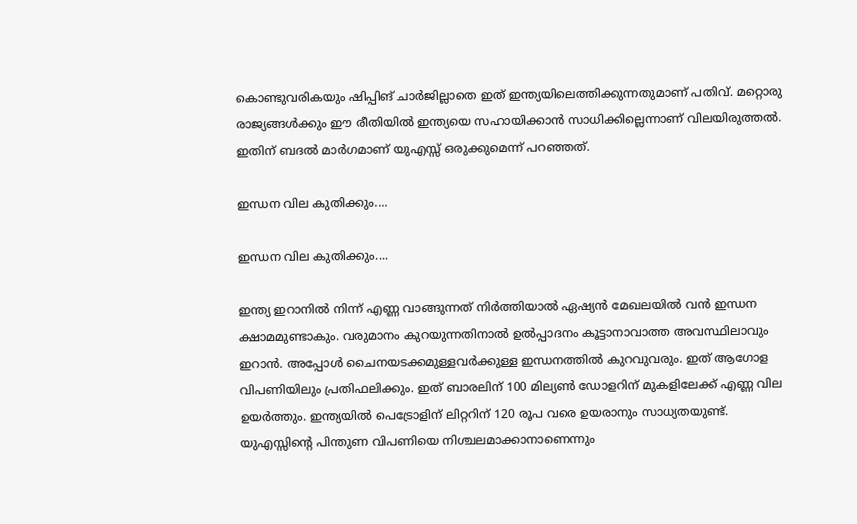കൊണ്ടുവരികയും ഷിപ്പിങ് ചാര്‍ജില്ലാതെ ഇത് ഇന്ത്യയിലെത്തിക്കുന്നതുമാണ് പതിവ്. മറ്റൊരു രാജ്യങ്ങള്‍ക്കും ഈ രീതിയില്‍ ഇന്ത്യയെ സഹായിക്കാന്‍ സാധിക്കില്ലെന്നാണ് വിലയിരുത്തല്‍. ഇതിന് ബദല്‍ മാര്‍ഗമാണ് യുഎസ്സ് ഒരുക്കുമെന്ന് പറഞ്ഞത്.

ഇന്ധന വില കുതിക്കും....

ഇന്ധന വില കുതിക്കും....

ഇന്ത്യ ഇറാനില്‍ നിന്ന് എണ്ണ വാങ്ങുന്നത് നിര്‍ത്തിയാല്‍ ഏഷ്യന്‍ മേഖലയില്‍ വന്‍ ഇന്ധന ക്ഷാമമുണ്ടാകും. വരുമാനം കുറയുന്നതിനാല്‍ ഉല്‍പ്പാദനം കൂട്ടാനാവാത്ത അവസ്ഥിലാവും ഇറാന്‍. അപ്പോള്‍ ചൈനയടക്കമുള്ളവര്‍ക്കുള്ള ഇന്ധനത്തില്‍ കുറവുവരും. ഇത് ആഗോള വിപണിയിലും പ്രതിഫലിക്കും. ഇത് ബാരലിന് 100 മില്യണ്‍ ഡോളറിന് മുകളിലേക്ക് എണ്ണ വില ഉയര്‍ത്തും. ഇന്ത്യയില്‍ പെട്രോളിന് ലിറ്ററിന് 120 രൂപ വരെ ഉയരാനും സാധ്യതയുണ്ട്. യുഎസ്സിന്റെ പിന്തുണ വിപണിയെ നിശ്ചലമാക്കാനാണെന്നും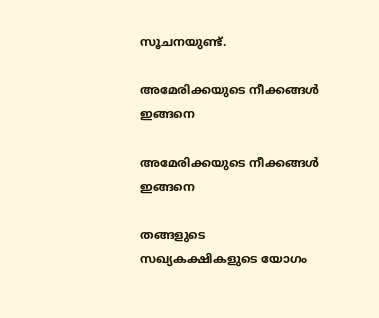സൂചനയുണ്ട്.

അമേരിക്കയുടെ നീക്കങ്ങള്‍ ഇങ്ങനെ

അമേരിക്കയുടെ നീക്കങ്ങള്‍ ഇങ്ങനെ

തങ്ങളുടെ സഖ്യകക്ഷികളുടെ യോഗം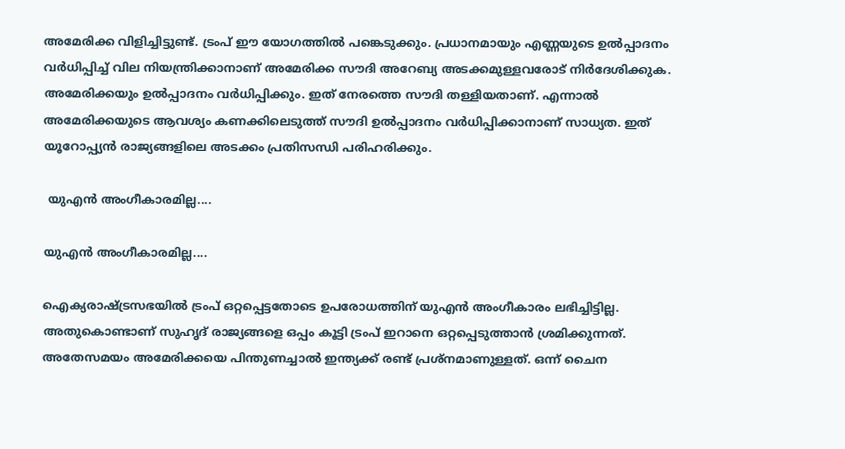അമേരിക്ക വിളിച്ചിട്ടുണ്ട്. ട്രംപ് ഈ യോഗത്തില്‍ പങ്കെടുക്കും. പ്രധാനമായും എണ്ണയുടെ ഉല്‍പ്പാദനം വര്‍ധിപ്പിച്ച് വില നിയന്ത്രിക്കാനാണ് അമേരിക്ക സൗദി അറേബ്യ അടക്കമുള്ളവരോട് നിര്‍ദേശിക്കുക. അമേരിക്കയും ഉല്‍പ്പാദനം വര്‍ധിപ്പിക്കും. ഇത് നേരത്തെ സൗദി തള്ളിയതാണ്. എന്നാല്‍ അമേരിക്കയുടെ ആവശ്യം കണക്കിലെടുത്ത് സൗദി ഉല്‍പ്പാദനം വര്‍ധിപ്പിക്കാനാണ് സാധ്യത. ഇത് യൂറോപ്പ്യന്‍ രാജ്യങ്ങളിലെ അടക്കം പ്രതിസന്ധി പരിഹരിക്കും.

 യുഎന്‍ അംഗീകാരമില്ല....

യുഎന്‍ അംഗീകാരമില്ല....

ഐക്യരാഷ്ട്രസഭയില്‍ ട്രംപ് ഒറ്റപ്പെട്ടതോടെ ഉപരോധത്തിന് യുഎന്‍ അംഗീകാരം ലഭിച്ചിട്ടില്ല. അതുകൊണ്ടാണ് സുഹൃദ് രാജ്യങ്ങളെ ഒപ്പം കൂട്ടി ട്രംപ് ഇറാനെ ഒറ്റപ്പെടുത്താന്‍ ശ്രമിക്കുന്നത്. അതേസമയം അമേരിക്കയെ പിന്തുണച്ചാല്‍ ഇന്ത്യക്ക് രണ്ട് പ്രശ്‌നമാണുള്ളത്. ഒന്ന് ചൈന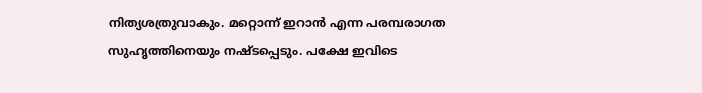നിത്യശത്രുവാകും. മറ്റൊന്ന് ഇറാന്‍ എന്ന പരമ്പരാഗത സുഹൃത്തിനെയും നഷ്ടപ്പെടും. പക്ഷേ ഇവിടെ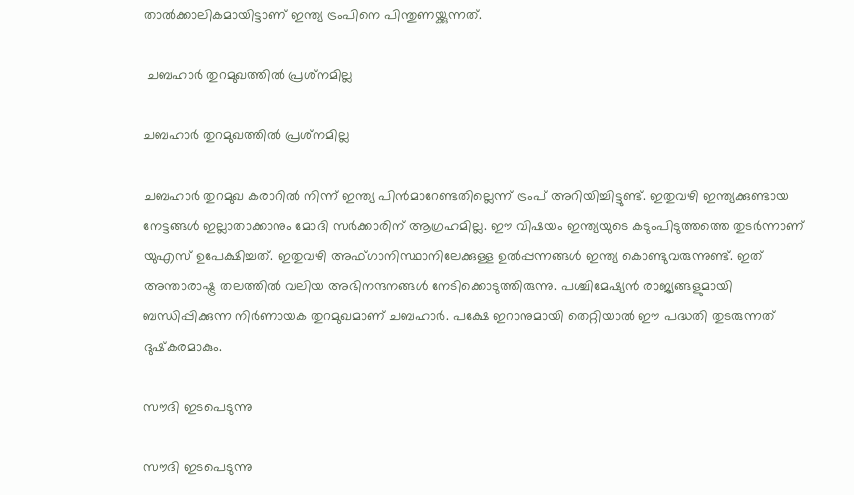താല്‍ക്കാലികമായിട്ടാണ് ഇന്ത്യ ട്രംപിനെ പിന്തുണയ്ക്കുന്നത്.

 ചബഹാര്‍ തുറമുഖത്തില്‍ പ്രശ്‌നമില്ല

ചബഹാര്‍ തുറമുഖത്തില്‍ പ്രശ്‌നമില്ല

ചബഹാര്‍ തുറമുഖ കരാറില്‍ നിന്ന് ഇന്ത്യ പിന്‍മാറേണ്ടതില്ലെന്ന് ട്രംപ് അറിയിച്ചിട്ടുണ്ട്. ഇതുവഴി ഇന്ത്യക്കുണ്ടായ നേട്ടങ്ങള്‍ ഇല്ലാതാക്കാനും മോദി സര്‍ക്കാരിന് ആഗ്രഹമില്ല. ഈ വിഷയം ഇന്ത്യയുടെ കടുംപിടുത്തത്തെ തുടര്‍ന്നാണ് യുഎസ് ഉപേക്ഷിച്ചത്. ഇതുവഴി അഫ്ഗാനിസ്ഥാനിലേക്കുള്ള ഉല്‍പ്പന്നങ്ങള്‍ ഇന്ത്യ കൊണ്ടുവരുന്നുണ്ട്. ഇത് അന്താരാഷ്ട്ര തലത്തില്‍ വലിയ അഭിനന്ദനങ്ങള്‍ നേടിക്കൊടുത്തിരുന്നു. പശ്ചിമേഷ്യന്‍ രാജ്യങ്ങളുമായി ബന്ധിപ്പിക്കുന്ന നിര്‍ണായക തുറമുഖമാണ് ചബഹാര്‍. പക്ഷേ ഇറാനുമായി തെറ്റിയാല്‍ ഈ പദ്ധതി തുടരുന്നത് ദുഷ്‌കരമാകും.

സൗദി ഇടപെടുന്നു

സൗദി ഇടപെടുന്നു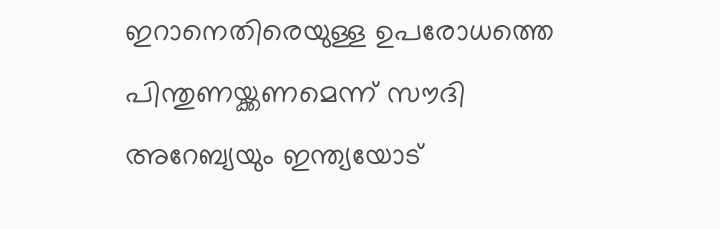ഇറാനെതിരെയുള്ള ഉപരോധത്തെ പിന്തുണയ്ക്കണമെന്ന് സൗദി അറേബ്യയും ഇന്ത്യയോട്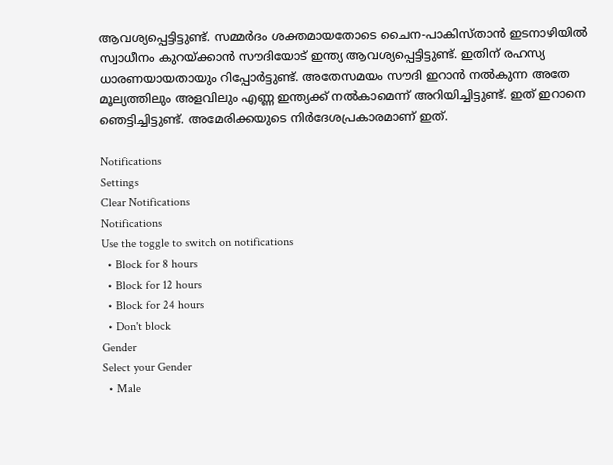ആവശ്യപ്പെട്ടിട്ടുണ്ട്. സമ്മര്‍ദം ശക്തമായതോടെ ചൈന-പാകിസ്താന്‍ ഇടനാഴിയില്‍ സ്വാധീനം കുറയ്ക്കാന്‍ സൗദിയോട് ഇന്ത്യ ആവശ്യപ്പെട്ടിട്ടുണ്ട്. ഇതിന് രഹസ്യ ധാരണയായതായും റിപ്പോര്‍ട്ടുണ്ട്. അതേസമയം സൗദി ഇറാന്‍ നല്‍കുന്ന അതേ മൂല്യത്തിലും അളവിലും എണ്ണ ഇന്ത്യക്ക് നല്‍കാമെന്ന് അറിയിച്ചിട്ടുണ്ട്. ഇത് ഇറാനെ ഞെട്ടിച്ചിട്ടുണ്ട്. അമേരിക്കയുടെ നിര്‍ദേശപ്രകാരമാണ് ഇത്.

Notifications
Settings
Clear Notifications
Notifications
Use the toggle to switch on notifications
  • Block for 8 hours
  • Block for 12 hours
  • Block for 24 hours
  • Don't block
Gender
Select your Gender
  • Male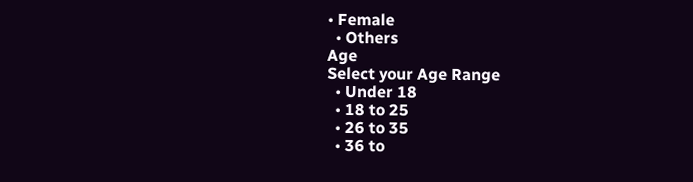• Female
  • Others
Age
Select your Age Range
  • Under 18
  • 18 to 25
  • 26 to 35
  • 36 to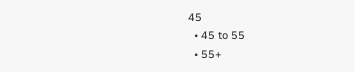45
  • 45 to 55
  • 55+